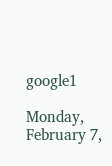google1

Monday, February 7,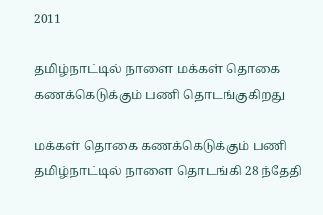2011

தமிழ்நாட்டில் நாளை மக்கள் தொகை கணக்கெடுக்கும் பணி தொடங்குகிறது

மக்கள் தொகை கணக்கெடுக்கும் பணி தமிழ்நாட்டில் நாளை தொடங்கி 28 ந்தேதி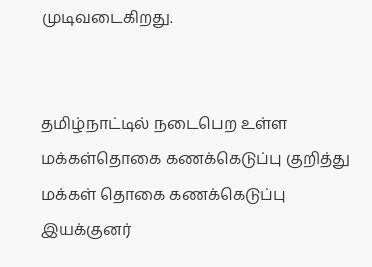முடிவடைகிறது.


தமிழ்நாட்டில் நடைபெற உள்ள மக்கள்தொகை கணக்கெடுப்பு குறித்து மக்கள் தொகை கணக்கெடுப்பு இயக்குனர்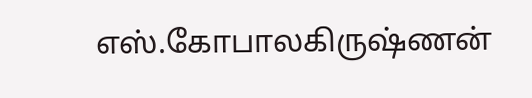எஸ்.கோபாலகிருஷ்ணன்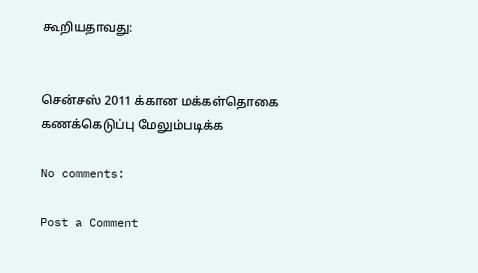கூறியதாவது:


சென்சஸ் 2011 க்கான மக்கள்தொகை கணக்கெடுப்பு மேலும்படிக்க

No comments:

Post a Comment